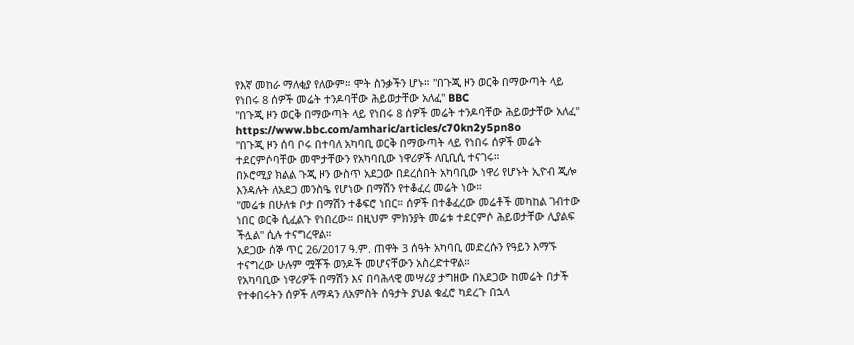የእኛ መከራ ማለቂያ የለውም። ሞት ስንቃችን ሆኑ። "በጉጂ ዞን ወርቅ በማውጣት ላይ የነበሩ 8 ሰዎች መሬት ተንዶባቸው ሕይወታቸው አለፈ" BBC
"በጉጂ ዞን ወርቅ በማውጣት ላይ የነበሩ 8 ሰዎች መሬት ተንዶባቸው ሕይወታቸው አለፈ"
https://www.bbc.com/amharic/articles/c70kn2y5pn8o
"በጉጂ ዞን ሰባ ቦሩ በተባለ አካባቢ ወርቅ በማውጣት ላይ የነበሩ ሰዎች መሬት ተደርምሶባቸው መሞታቸውን የአካባቢው ነዋሪዎች ለቢቢሲ ተናገሩ።
በኦሮሚያ ክልል ጉጂ ዞን ውስጥ አደጋው በደረሰበት አካባቢው ነዋሪ የሆኑት ኢዮብ ጂሎ እንዳሉት ለአደጋ መንስዔ የሆነው በማሽን የተቆፈረ መሬት ነው።
"መሬቱ በሁለቱ ቦታ በማሽን ተቆፍሮ ነበር። ሰዎች በተቆፈረው መሬቶች መካከል ገብተው ነበር ወርቅ ሲፈልጉ የነበረው። በዚህም ምክንያት መሬቱ ተደርምሶ ሕይወታቸው ሊያልፍ ችሏል" ሲሉ ተናግረዋል።
አደጋው ሰኞ ጥር 26/2017 ዓ.ም. ጠዋት 3 ሰዓት አካባቢ መድረሱን የዓይን እማኙ ተናግረው ሁሉም ሟቾች ወንዶች መሆናቸውን አስረድተዋል።
የአካባቢው ነዋሪዎች በማሽን እና በባሕላዊ መሣሪያ ታግዘው በአደጋው ከመሬት በታች የተቀበሩትን ሰዎች ለማዳን ለአምስት ሰዓታት ያህል ቁፈሮ ካደረጉ በኋላ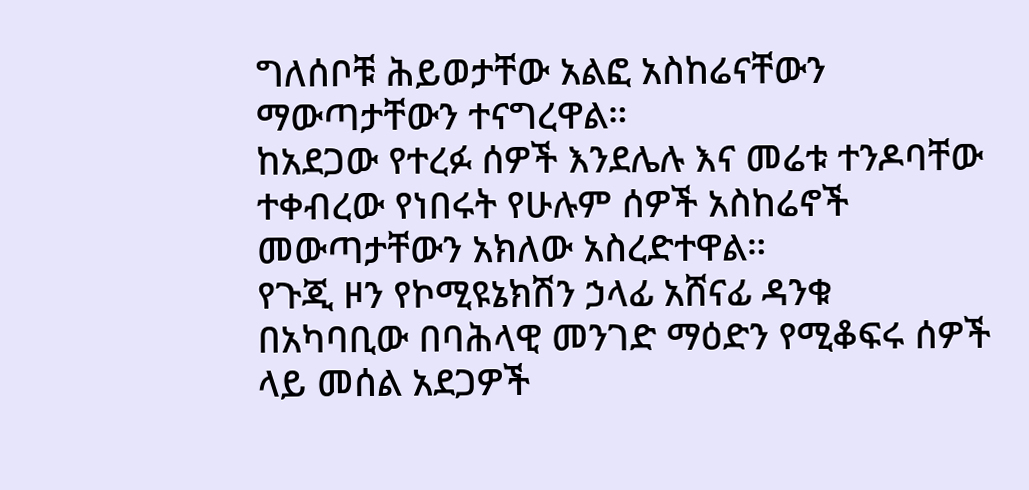ግለሰቦቹ ሕይወታቸው አልፎ አስከሬናቸውን ማውጣታቸውን ተናግረዋል።
ከአደጋው የተረፉ ሰዎች እንደሌሉ እና መሬቱ ተንዶባቸው ተቀብረው የነበሩት የሁሉም ሰዎች አስከሬኖች መውጣታቸውን አክለው አስረድተዋል።
የጉጂ ዞን የኮሚዩኔክሽን ኃላፊ አሸናፊ ዳንቁ በአካባቢው በባሕላዊ መንገድ ማዕድን የሚቆፍሩ ሰዎች ላይ መሰል አደጋዎች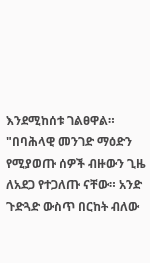እንደሚከሰቱ ገልፀዋል።
"በባሕላዊ መንገድ ማዕድን የሚያወጡ ሰዎች ብዙውን ጊዜ ለአደጋ የተጋለጡ ናቸው። አንድ ጉድጓድ ውስጥ በርከት ብለው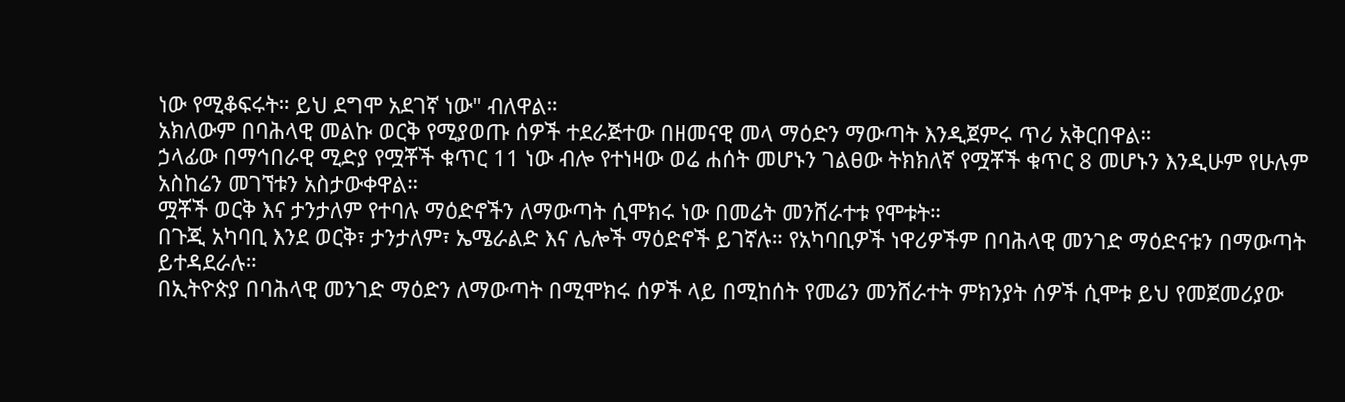ነው የሚቆፍሩት። ይህ ደግሞ አደገኛ ነው" ብለዋል።
አክለውም በባሕላዊ መልኩ ወርቅ የሚያወጡ ሰዎች ተደራጅተው በዘመናዊ መላ ማዕድን ማውጣት እንዲጀምሩ ጥሪ አቅርበዋል።
ኃላፊው በማኅበራዊ ሚድያ የሟቾች ቁጥር 11 ነው ብሎ የተነዛው ወሬ ሐሰት መሆኑን ገልፀው ትክክለኛ የሟቾች ቁጥር 8 መሆኑን እንዲሁም የሁሉም አስከሬን መገኘቱን አስታውቀዋል።
ሟቾች ወርቅ እና ታንታለም የተባሉ ማዕድኖችን ለማውጣት ሲሞክሩ ነው በመሬት መንሸራተቱ የሞቱት።
በጉጂ አካባቢ እንደ ወርቅ፣ ታንታለም፣ ኤሜራልድ እና ሌሎች ማዕድኖች ይገኛሉ። የአካባቢዎች ነዋሪዎችም በባሕላዊ መንገድ ማዕድናቱን በማውጣት ይተዳደራሉ።
በኢትዮጵያ በባሕላዊ መንገድ ማዕድን ለማውጣት በሚሞክሩ ሰዎች ላይ በሚከሰት የመሬን መንሸራተት ምክንያት ሰዎች ሲሞቱ ይህ የመጀመሪያው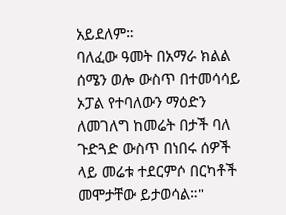አይደለም።
ባለፈው ዓመት በአማራ ክልል ሰሜን ወሎ ውስጥ በተመሳሳይ ኦፓል የተባለውን ማዕድን ለመገለግ ከመሬት በታች ባለ ጉድጓድ ውስጥ በነበሩ ሰዎች ላይ መሬቱ ተደርምሶ በርካቶች መሞታቸው ይታወሳል።"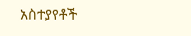አስተያየቶች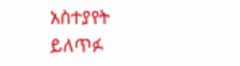አስተያየት ይለጥፉ